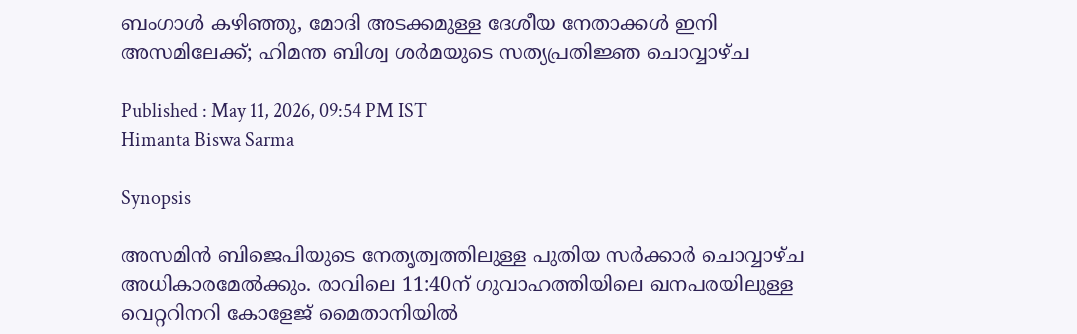ബംഗാൾ കഴിഞ്ഞു, മോദി അടക്കമുള്ള ദേശീയ നേതാക്കൾ ഇനി അസമിലേക്ക്; ഹിമന്ത ബിശ്വ ശർമയുടെ സത്യപ്രതിജ്ഞ ചൊവ്വാഴ്ച

Published : May 11, 2026, 09:54 PM IST
Himanta Biswa Sarma

Synopsis

അസമിൻ ബിജെപിയുടെ നേതൃത്വത്തിലുള്ള പുതിയ സർക്കാർ ചൊവ്വാഴ്ച അധികാരമേൽക്കും. രാവിലെ 11:40ന് ഗുവാഹത്തിയിലെ ഖനപരയിലുള്ള വെറ്ററിനറി കോളേജ് മൈതാനിയിൽ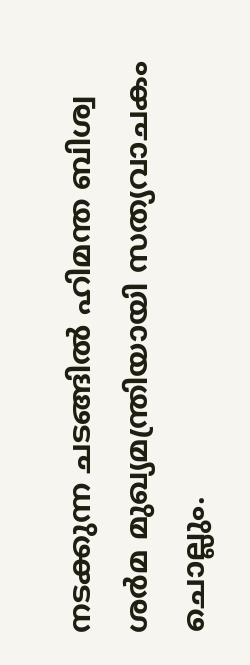നടക്കുന്ന ചടങ്ങിൽ ഹിമന്ത ബിശ്വ ശർമ മുഖ്യമന്ത്രിയായി സത്യവാചകം ചൊല്ലും.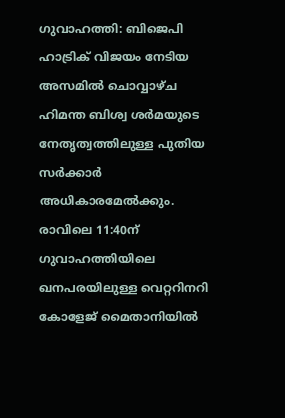ഗുവാഹത്തി: ബിജെപി ഹാട്രിക് വിജയം നേടിയ അസമിൽ ചൊവ്വാഴ്ച ഹിമന്ത ബിശ്വ ശർമയുടെ നേതൃത്വത്തിലുള്ള പുതിയ സർക്കാർ അധികാരമേൽക്കും. രാവിലെ 11:40ന് ഗുവാഹത്തിയിലെ ഖനപരയിലുള്ള വെറ്ററിനറി കോളേജ് മൈതാനിയിൽ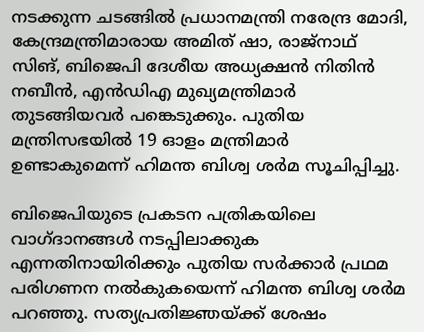നടക്കുന്ന ചടങ്ങിൽ പ്രധാനമന്ത്രി നരേന്ദ്ര മോദി, കേന്ദ്രമന്ത്രിമാരായ അമിത് ഷാ, രാജ്നാഥ് സിങ്, ബിജെപി ദേശീയ അധ്യക്ഷൻ നിതിൻ നബീൻ, എൻഡിഎ മുഖ്യമന്ത്രിമാർ തുടങ്ങിയവർ പങ്കെടുക്കും. പുതിയ മന്ത്രിസഭയിൽ 19 ഓളം മന്ത്രിമാർ ഉണ്ടാകുമെന്ന് ഹിമന്ത ബിശ്വ ശർമ സൂചിപ്പിച്ചു.

ബിജെപിയുടെ പ്രകടന പത്രികയിലെ വാഗ്ദാനങ്ങൾ നടപ്പിലാക്കുക എന്നതിനായിരിക്കും പുതിയ സർക്കാർ പ്രഥമ പരിഗണന നൽകുകയെന്ന് ഹിമന്ത ബിശ്വ ശർമ പറഞ്ഞു. സത്യപ്രതിജ്ഞയ്ക്ക് ശേഷം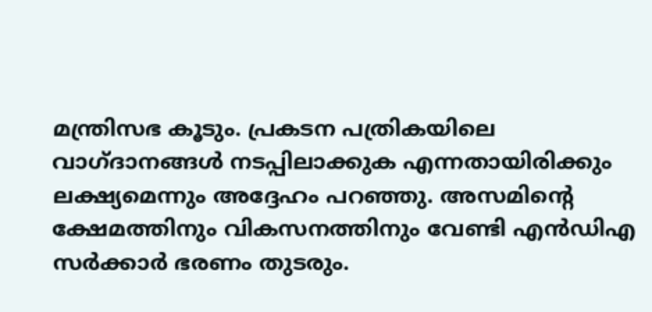മന്ത്രിസഭ കൂടും. പ്രകടന പത്രികയിലെ വാഗ്ദാനങ്ങൾ നടപ്പിലാക്കുക എന്നതായിരിക്കും ലക്ഷ്യമെന്നും അദ്ദേഹം പറഞ്ഞു. അസമിൻ്റെ ക്ഷേമത്തിനും വികസനത്തിനും വേണ്ടി എൻഡിഎ സർക്കാർ ഭരണം തുടരും.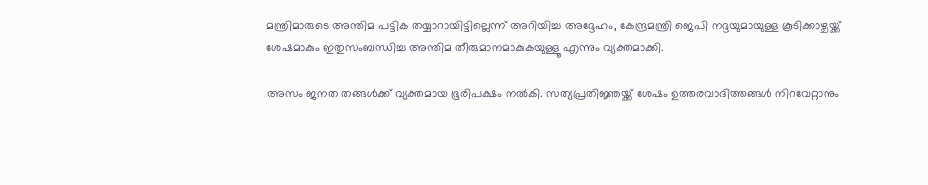മന്ത്രിമാരുടെ അന്തിമ പട്ടിക തയ്യാറായിട്ടില്ലെന്ന് അറിയിച്ച അദ്ദേഹം, കേന്ദ്രമന്ത്രി ജെപി നദ്ദയുമായുള്ള കൂടിക്കാഴ്ചയ്ക്ക് ശേഷമാകും ഇതുസംബന്ധിച്ച അന്തിമ തീരുമാനമാകുകയുള്ളൂ എന്നും വ്യക്തമാക്കി.

അസം ജനത തങ്ങൾക്ക് വ്യക്തമായ ഭൂരിപക്ഷം നൽകി. സത്യപ്രതിജ്ഞയ്ക്ക് ശേഷം ഉത്തരവാദിത്തങ്ങൾ നിറവേറ്റാനും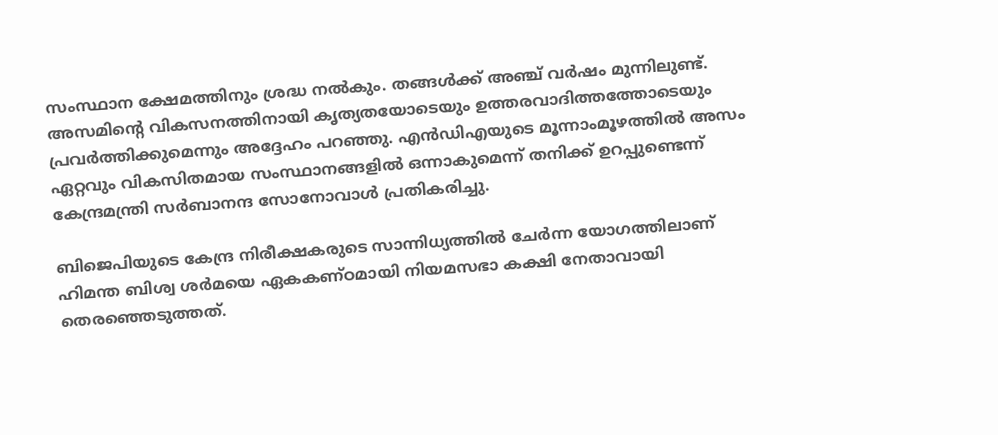സംസ്ഥാന ക്ഷേമത്തിനും ശ്രദ്ധ നൽകും. തങ്ങൾക്ക് അഞ്ച് വർഷം മുന്നിലുണ്ട്. അസമിൻ്റെ വികസനത്തിനായി കൃത്യതയോടെയും ഉത്തരവാദിത്തത്തോടെയും പ്രവർത്തിക്കുമെന്നും അദ്ദേഹം പറഞ്ഞു. എൻഡിഎയുടെ മൂന്നാംമൂഴത്തിൽ അസം ഏറ്റവും വികസിതമായ സംസ്ഥാനങ്ങളിൽ ഒന്നാകുമെന്ന് തനിക്ക് ഉറപ്പുണ്ടെന്ന് കേന്ദ്രമന്ത്രി സർബാനന്ദ സോനോവാൾ പ്രതികരിച്ചു.

ബിജെപിയുടെ കേന്ദ്ര നിരീക്ഷകരുടെ സാന്നിധ്യത്തിൽ ചേർന്ന യോഗത്തിലാണ് ഹിമന്ത ബിശ്വ ശർമയെ ഏകകണ്ഠമായി നിയമസഭാ കക്ഷി നേതാവായി തെരഞ്ഞെടുത്തത്.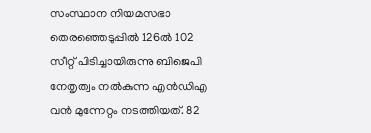സംസ്ഥാന നിയമസഭാ തെരഞ്ഞെടുപ്പിൽ 126ൽ 102 സീറ്റ് പിടിച്ചായിരുന്നു ബിജെപി നേതൃത്വം നൽകുന്ന എൻഡിഎ വൻ മുന്നേറ്റം നടത്തിയത്. 82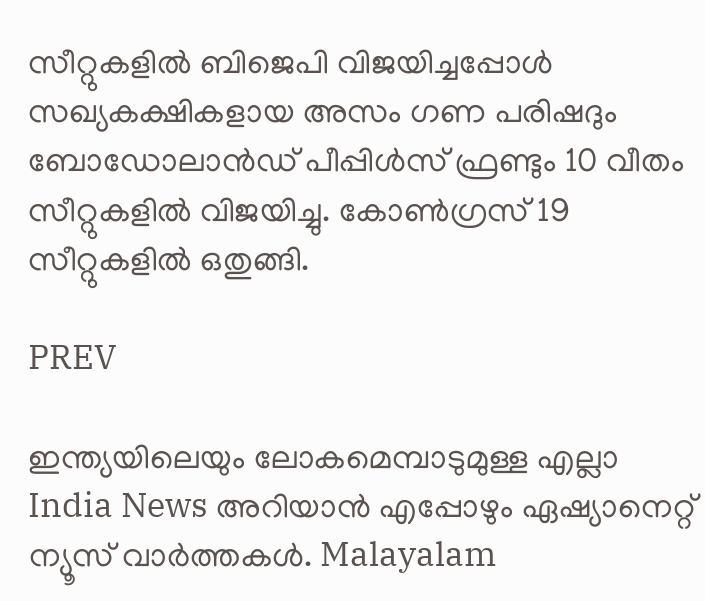സീറ്റുകളിൽ ബിജെപി വിജയിച്ചപ്പോൾ സഖ്യകക്ഷികളായ അസം ഗണ പരിഷദും ബോഡോലാൻഡ് പീപ്പിൾസ് ഫ്രണ്ടും 10 വീതം സീറ്റുകളിൽ വിജയിച്ചു. കോൺഗ്രസ് 19 സീറ്റുകളിൽ ഒതുങ്ങി.

PREV

ഇന്ത്യയിലെയും ലോകമെമ്പാടുമുള്ള എല്ലാ India News അറിയാൻ എപ്പോഴും ഏഷ്യാനെറ്റ് ന്യൂസ് വാർത്തകൾ. Malayalam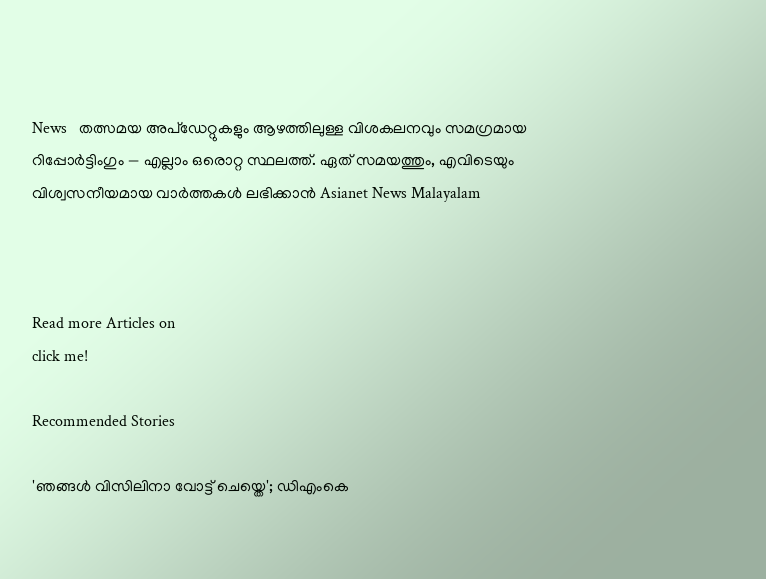News   തത്സമയ അപ്‌ഡേറ്റുകളും ആഴത്തിലുള്ള വിശകലനവും സമഗ്രമായ റിപ്പോർട്ടിംഗും — എല്ലാം ഒരൊറ്റ സ്ഥലത്ത്. ഏത് സമയത്തും, എവിടെയും വിശ്വസനീയമായ വാർത്തകൾ ലഭിക്കാൻ Asianet News Malayalam



Read more Articles on
click me!

Recommended Stories

'ഞങ്ങൾ വിസിലിനാ വോട്ട് ചെയ്തെ'; ഡിഎംകെ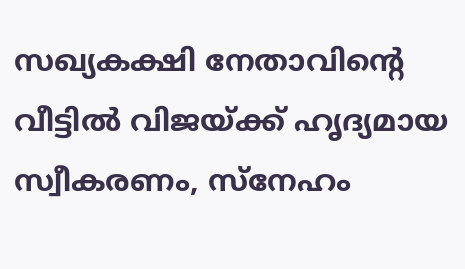സഖ്യകക്ഷി നേതാവിന്‍റെ വീട്ടിൽ വിജയ്ക്ക് ഹൃദ്യമായ സ്വീകരണം, സ്നേഹം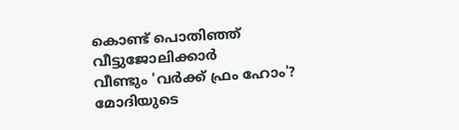കൊണ്ട് പൊതിഞ്ഞ് വീട്ടുജോലിക്കാർ
വീണ്ടും 'വര്‍ക്ക് ഫ്രം ഹോം'? മോദിയുടെ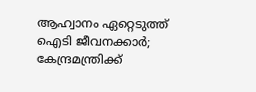ആഹ്വാനം ഏറ്റെടുത്ത് ഐടി ജീവനക്കാര്‍; കേന്ദ്രമന്ത്രിക്ക്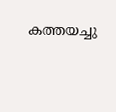കത്തയച്ചു